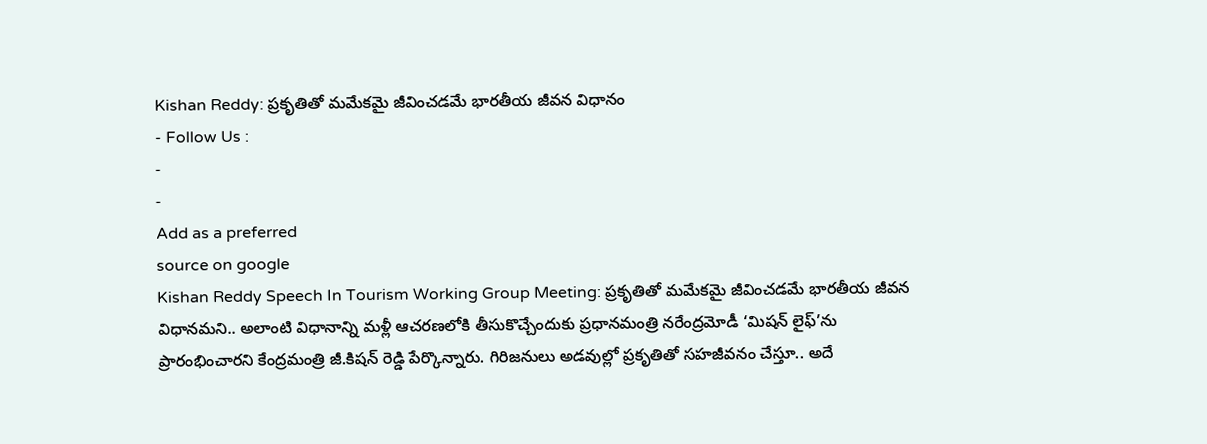Kishan Reddy: ప్రకృతితో మమేకమై జీవించడమే భారతీయ జీవన విధానం
- Follow Us :
-
-
Add as a preferred
source on google
Kishan Reddy Speech In Tourism Working Group Meeting: ప్రకృతితో మమేకమై జీవించడమే భారతీయ జీవన విధానమని.. అలాంటి విధానాన్ని మళ్లీ ఆచరణలోకి తీసుకొచ్చేందుకు ప్రధానమంత్రి నరేంద్రమోడీ ‘మిషన్ లైఫ్’ను ప్రారంభించారని కేంద్రమంత్రి జీ.కిషన్ రెడ్డి పేర్కొన్నారు. గిరిజనులు అడవుల్లో ప్రకృతితో సహజీవనం చేస్తూ.. అదే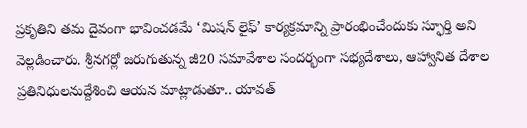ప్రకృతిని తమ దైవంగా భావించడమే ‘మిషన్ లైఫ్’ కార్యక్రమాన్ని ప్రారంభించేందుకు స్ఫూర్తి అని వెల్లడించారు. శ్రీనగర్లో జరుగుతున్న జీ20 సమావేశాల సందర్భంగా సభ్యదేశాలు, ఆహ్వానిత దేశాల ప్రతినిధులనుద్దేశించి ఆయన మాట్లాడుతూ.. యావత్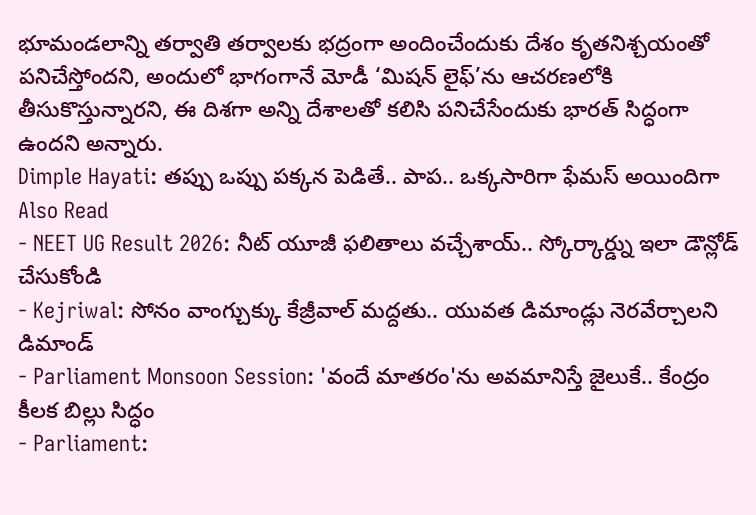భూమండలాన్ని తర్వాతి తర్వాలకు భద్రంగా అందించేందుకు దేశం కృతనిశ్చయంతో పనిచేస్తోందని, అందులో భాగంగానే మోడీ ‘మిషన్ లైఫ్’ను ఆచరణలోకి తీసుకొస్తున్నారని, ఈ దిశగా అన్ని దేశాలతో కలిసి పనిచేసేందుకు భారత్ సిద్ధంగా ఉందని అన్నారు.
Dimple Hayati: తప్పు ఒప్పు పక్కన పెడితే.. పాప.. ఒక్కసారిగా ఫేమస్ అయిందిగా
Also Read
- NEET UG Result 2026: నీట్ యూజీ ఫలితాలు వచ్చేశాయ్.. స్కోర్కార్డ్ను ఇలా డౌన్లోడ్ చేసుకోండి
- Kejriwal: సోనం వాంగ్చుక్కు కేజ్రీవాల్ మద్దతు.. యువత డిమాండ్లు నెరవేర్చాలని డిమాండ్
- Parliament Monsoon Session: 'వందే మాతరం'ను అవమానిస్తే జైలుకే.. కేంద్రం కీలక బిల్లు సిద్ధం
- Parliament: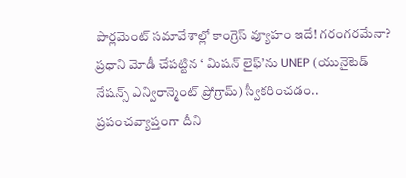పార్లమెంట్ సమావేశాల్లో కాంగ్రెస్ వ్యూహం ఇదే! గరంగరమేనా?
ప్రధాని మోడీ చేపట్టిన ‘ మిషన్ లైఫ్’ను UNEP (యునైటెడ్ నేషన్స్ ఎన్విరాన్మెంట్ ప్రోగ్రామ్) స్వీకరించడం.. ప్రపంచవ్యాప్తంగా దీని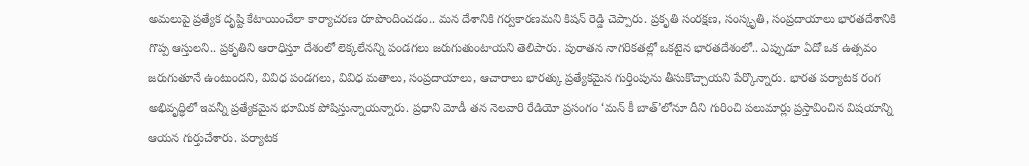అమలుపై ప్రత్యేక దృష్టి కేటాయించేలా కార్యాచరణ రూపొందించడం.. మన దేశానికి గర్వకారణమని కిషన్ రెడ్డి చెప్పారు. ప్రకృతి సంరక్షణ, సంస్కృతి, సంప్రదాయాలు భారతదేశానికి గొప్ప ఆస్తులని.. ప్రకృతిని ఆరాధిస్తూ దేశంలో లెక్కలేనన్ని పండగలు జరుగుతుంటాయని తెలిపారు. పురాతన నాగరికతల్లో ఒకటైన భారతదేశంలో.. ఎప్పుడూ ఏదో ఒక ఉత్సవం జరుగుతూనే ఉంటుందని, వివిధ పండగలు, వివిధ మతాలు, సంప్రదాయాలు, ఆచారాలు భారత్కు ప్రత్యేకమైన గుర్తింపును తీసుకొచ్చాయని పేర్కొన్నారు. భారత పర్యాటక రంగ అభివృద్ధిలో ఇవన్నీ ప్రత్యేకమైన భూమిక పోషిస్తున్నాయన్నారు. ప్రధాని మోడీ తన నెలవారి రేడియో ప్రసంగం ‘మన్ కీ బాత్’లోనూ దీని గురించి పలుమార్లు ప్రస్తావించిన విషయాన్ని ఆయన గుర్తుచేశారు. పర్యాటక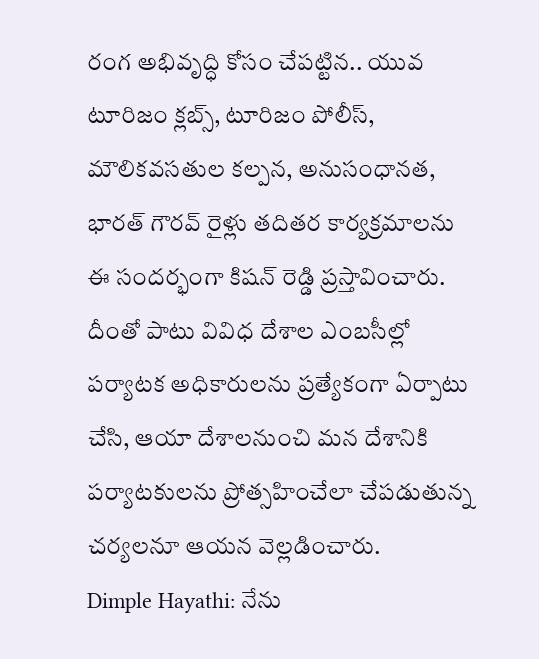రంగ అభివృద్ధి కోసం చేపట్టిన.. యువ టూరిజం క్లబ్స్, టూరిజం పోలీస్, మౌలికవసతుల కల్పన, అనుసంధానత, భారత్ గౌరవ్ రైళ్లు తదితర కార్యక్రమాలను ఈ సందర్భంగా కిషన్ రెడ్డి ప్రస్తావించారు. దీంతో పాటు వివిధ దేశాల ఎంబసీల్లో పర్యాటక అధికారులను ప్రత్యేకంగా ఏర్పాటు చేసి, ఆయా దేశాలనుంచి మన దేశానికి పర్యాటకులను ప్రోత్సహించేలా చేపడుతున్న చర్యలనూ ఆయన వెల్లడించారు.
Dimple Hayathi: నేను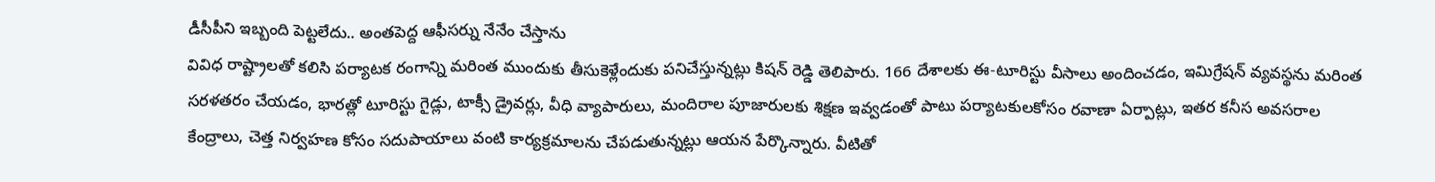డీసీపీని ఇబ్బంది పెట్టలేదు.. అంతపెద్ద ఆఫీసర్ను నేనేం చేస్తాను
వివిధ రాష్ట్రాలతో కలిసి పర్యాటక రంగాన్ని మరింత ముందుకు తీసుకెళ్లేందుకు పనిచేస్తున్నట్లు కిషన్ రెడ్డి తెలిపారు. 166 దేశాలకు ఈ-టూరిస్టు వీసాలు అందించడం, ఇమిగ్రేషన్ వ్యవస్థను మరింత సరళతరం చేయడం, భారత్లో టూరిస్టు గైడ్లు, టాక్సీ డ్రైవర్లు, వీధి వ్యాపారులు, మందిరాల పూజారులకు శిక్షణ ఇవ్వడంతో పాటు పర్యాటకులకోసం రవాణా ఏర్పాట్లు, ఇతర కనీస అవసరాల కేంద్రాలు, చెత్త నిర్వహణ కోసం సదుపాయాలు వంటి కార్యక్రమాలను చేపడుతున్నట్లు ఆయన పేర్కొన్నారు. వీటితో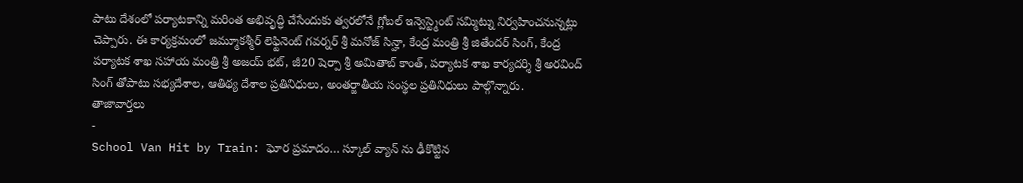పాటు దేశంలో పర్యాటకాన్ని మరింత అభివృద్ధి చేసేందుకు త్వరలోనే గ్లోబల్ ఇన్వెస్ట్మెంట్ సమ్మిట్ను నిర్వహించనున్నట్లు చెప్పారు. ఈ కార్యక్రమంలో జమ్మూకశ్మీర్ లెఫ్టినెంట్ గవర్నర్ శ్రీ మనోజ్ సిన్హా, కేంద్ర మంత్రి శ్రీ జితేందర్ సింగ్, కేంద్ర పర్యాటక శాఖ సహాయ మంత్రి శ్రీ అజయ్ భట్, జీ20 షెర్పా శ్రీ అమితాబ్ కాంత్, పర్యాటక శాఖ కార్యదర్శి శ్రీ అరవింద్ సింగ్ తోపాటు సభ్యదేశాల, ఆతిథ్య దేశాల ప్రతినిధులు, అంతర్జాతీయ సంస్థల ప్రతినిధులు పాల్గొన్నారు.
తాజావార్తలు
-
School Van Hit by Train: ఘోర ప్రమాదం… స్కూల్ వ్యాన్ ను ఢీకొట్టిన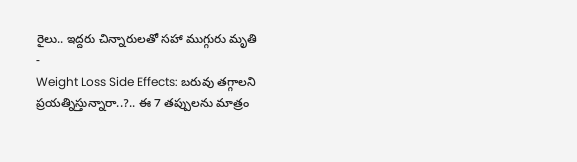రైలు.. ఇద్దరు చిన్నారులతో సహా ముగ్గురు మృతి
-
Weight Loss Side Effects: బరువు తగ్గాలని ప్రయత్నిస్తున్నారా..?.. ఈ 7 తప్పులను మాత్రం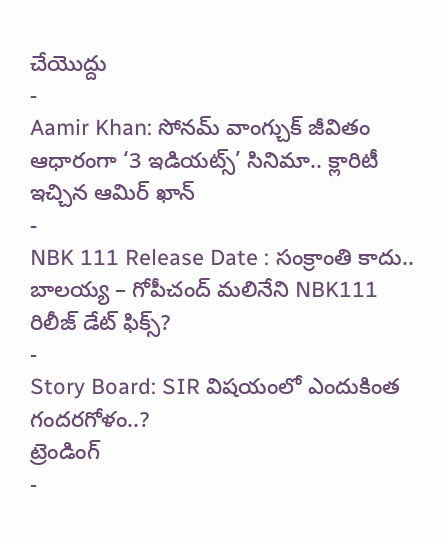చేయొద్దు
-
Aamir Khan: సోనమ్ వాంగ్చుక్ జీవితం ఆధారంగా ‘3 ఇడియట్స్’ సినిమా.. క్లారిటీ ఇచ్చిన ఆమిర్ ఖాన్
-
NBK 111 Release Date : సంక్రాంతి కాదు.. బాలయ్య – గోపీచంద్ మలినేని NBK111 రిలీజ్ డేట్ ఫిక్స్?
-
Story Board: SIR విషయంలో ఎందుకింత గందరగోళం..?
ట్రెండింగ్
-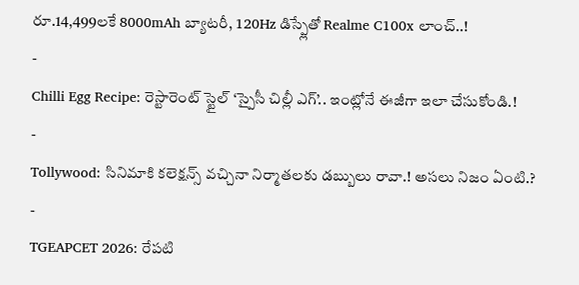రూ.14,499లకే 8000mAh బ్యాటరీ, 120Hz డిస్ప్లేతో Realme C100x లాంచ్..!
-
Chilli Egg Recipe: రెస్టారెంట్ స్టైల్ ‘స్పైసీ చిల్లీ ఎగ్’.. ఇంట్లోనే ఈజీగా ఇలా చేసుకోండి.!
-
Tollywood: సినిమాకి కలెక్షన్స్ వచ్చినా నిర్మాతలకు డబ్బులు రావా.! అసలు నిజం ఏంటి.?
-
TGEAPCET 2026: రేపటి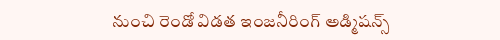నుంచి రెండో విడత ఇంజనీరింగ్ అడ్మిషన్స్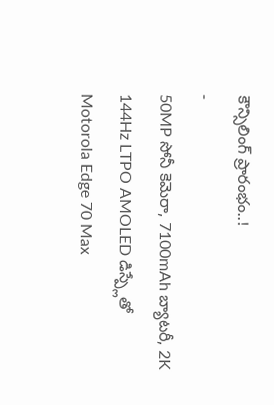కౌన్సిలింగ్ ప్రారంభం..!
-
50MP సోనీ కెమెరా, 7100mAh బ్యాటరీ, 2K 144Hz LTPO AMOLED డిస్ప్లేతో Motorola Edge 70 Max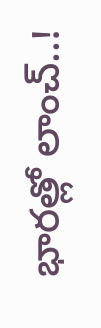భారత్లో లాంచ్..!